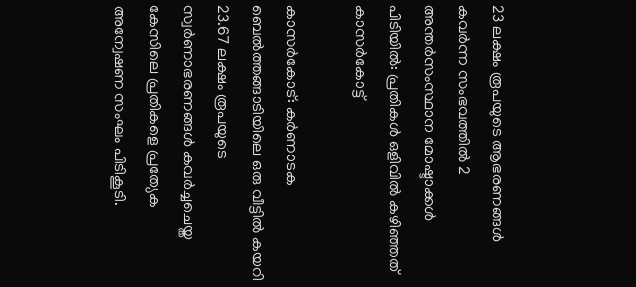23 ലക്ഷം രൂപയുടെ ആഭരണങ്ങള്‍ കവര്‍ന്ന സംഭവത്തില്‍ 2 അന്തര്‍സംസ്ഥാന മോഷ്ടാക്കള്‍ പിടിയില്‍: പ്രതികള്‍ ഒളിവില്‍ കഴിഞ്ഞത് കാസര്‍കോട്ട്

കാസര്‍കോട്: കര്‍ണാടക ബെല്‍ത്തങ്ങാടിയിലെ ഒരു വീട്ടില്‍ കയറി 23.67 ലക്ഷം രൂപയുടെ സ്വര്‍ണാഭരണങ്ങള്‍ കവര്‍ച്ചചെയ്ത കേസിലെ പ്രതികളെ പ്രത്യേക അന്വേഷണ സംഘം പിടികൂടി.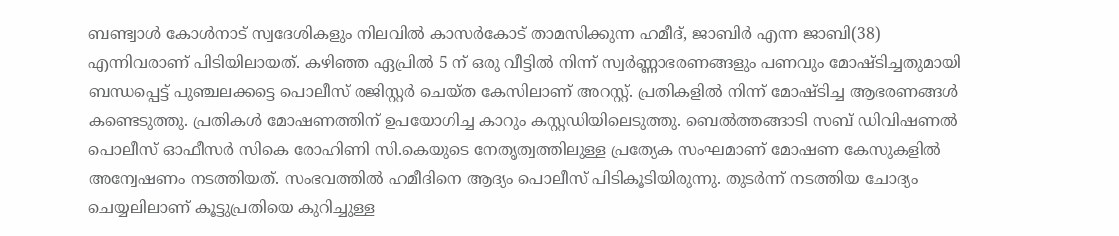ബണ്ട്വാള്‍ കോള്‍നാട് സ്വദേശികളും നിലവില്‍ കാസര്‍കോട് താമസിക്കുന്ന ഹമീദ്, ജാബിര്‍ എന്ന ജാബി(38) എന്നിവരാണ് പിടിയിലായത്. കഴിഞ്ഞ ഏപ്രില്‍ 5 ന് ഒരു വീട്ടില്‍ നിന്ന് സ്വര്‍ണ്ണാഭരണങ്ങളും പണവും മോഷ്ടിച്ചതുമായി ബന്ധപ്പെട്ട് പുഞ്ചലക്കട്ടെ പൊലീസ് രജിസ്റ്റര്‍ ചെയ്ത കേസിലാണ് അറസ്റ്റ്. പ്രതികളില്‍ നിന്ന് മോഷ്ടിച്ച ആഭരണങ്ങള്‍ കണ്ടെടുത്തു. പ്രതികള്‍ മോഷണത്തിന് ഉപയോഗിച്ച കാറും കസ്റ്റഡിയിലെടുത്തു. ബെല്‍ത്തങ്ങാടി സബ് ഡിവിഷണല്‍ പൊലീസ് ഓഫീസര്‍ സികെ രോഹിണി സി.കെയുടെ നേതൃത്വത്തിലുള്ള പ്രത്യേക സംഘമാണ് മോഷണ കേസുകളില്‍ അന്വേഷണം നടത്തിയത്. സംഭവത്തില്‍ ഹമീദിനെ ആദ്യം പൊലീസ് പിടികൂടിയിരുന്നു. തുടര്‍ന്ന് നടത്തിയ ചോദ്യം ചെയ്യലിലാണ് കൂട്ടുപ്രതിയെ കുറിച്ചുള്ള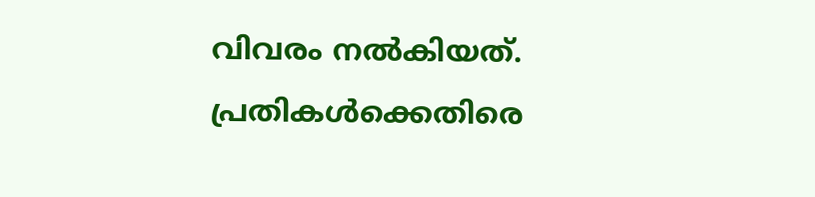വിവരം നല്‍കിയത്. പ്രതികള്‍ക്കെതിരെ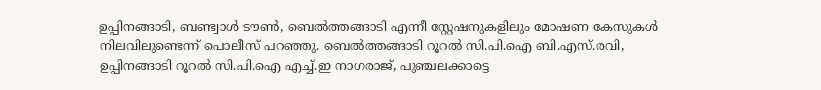ഉപ്പിനങ്ങാടി, ബണ്ട്വാള്‍ ടൗണ്‍, ബെല്‍ത്തങ്ങാടി എന്നീ സ്റ്റേഷനുകളിലും മോഷണ കേസുകള്‍ നിലവിലുണ്ടെന്ന് പൊലീസ് പറഞ്ഞു. ബെല്‍ത്തങ്ങാടി റൂറല്‍ സി.പി.ഐ ബി.എസ്.രവി, ഉപ്പിനങ്ങാടി റൂറല്‍ സി.പി.ഐ എച്ച്.ഇ നാഗരാജ്, പുഞ്ചലക്കാട്ടെ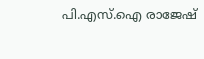പി.എസ്.ഐ രാജേഷ്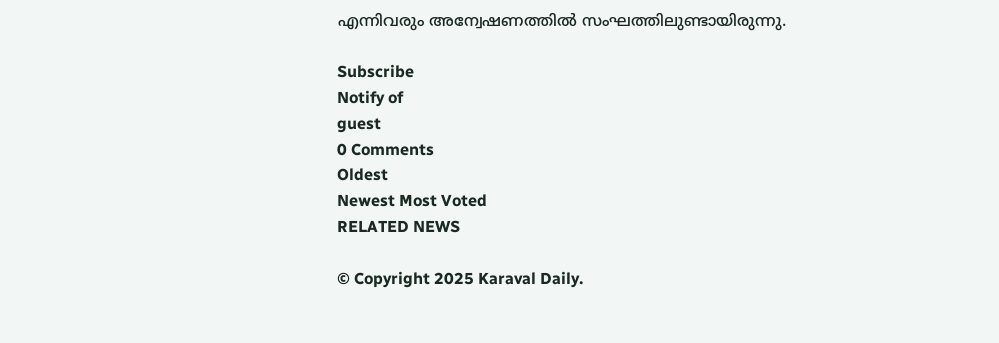എന്നിവരും അന്വേഷണത്തില്‍ സംഘത്തിലുണ്ടായിരുന്നു.

Subscribe
Notify of
guest
0 Comments
Oldest
Newest Most Voted
RELATED NEWS

© Copyright 2025 Karaval Daily.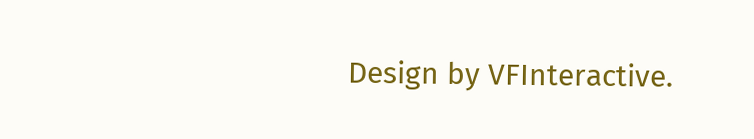Design by VFInteractive.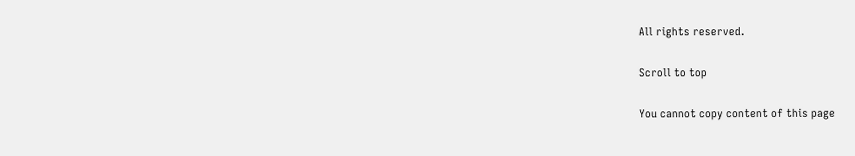All rights reserved.

Scroll to top

You cannot copy content of this page